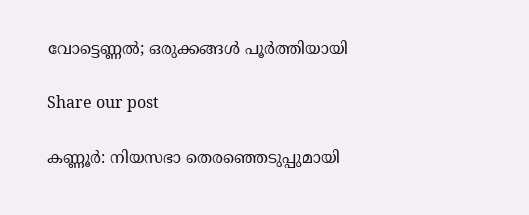വോട്ടെണ്ണൽ; ഒരുക്കങ്ങൾ പൂർത്തിയായി

Share our post

കണ്ണൂർ: നിയസഭാ തെരഞ്ഞെടുപ്പുമായി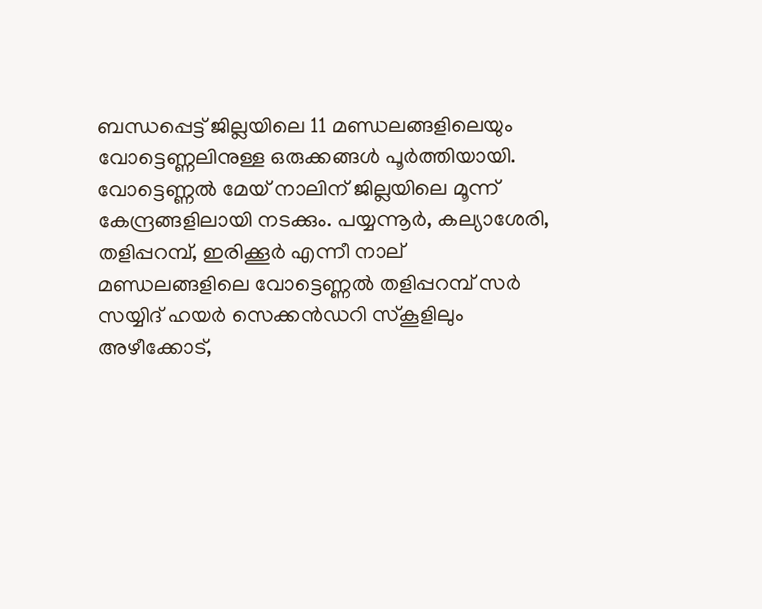ബന്ധപ്പെട്ട് ജില്ലയിലെ 11 മണ്ഡലങ്ങളിലെയും വോട്ടെണ്ണലിനുള്ള ഒരുക്കങ്ങൾ പൂർത്തിയായി. വോട്ടെണ്ണൽ മേയ് നാലിന് ജില്ലയിലെ മൂന്ന് കേന്ദ്രങ്ങളിലായി നടക്കും. പയ്യന്നൂർ, കല്യാശേരി, തളിപ്പറമ്പ്, ഇരിക്കൂർ എന്നീ നാല് മണ്ഡലങ്ങളിലെ വോട്ടെണ്ണൽ തളിപ്പറമ്പ് സർ സയ്യിദ് ഹയർ സെക്കൻഡറി സ്‌കൂളിലും അഴീക്കോട്,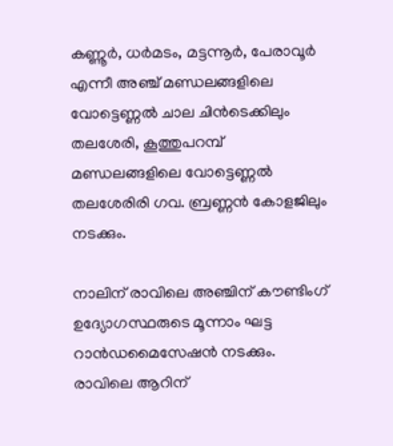കണ്ണൂർ, ധർമടം, മട്ടന്നൂർ, പേരാവൂർ എന്നീ അഞ്ച് മണ്ഡലങ്ങളിലെ വോട്ടെണ്ണൽ ചാല ചിൻടെക്കിലും തലശേരി, കൂത്തുപറമ്പ് മണ്ഡലങ്ങളിലെ വോട്ടെണ്ണൽ തലശേരിരി ഗവ. ബ്രണ്ണൻ കോളജിലും നടക്കും.

നാലിന് രാവിലെ അഞ്ചിന് കൗണ്ടിംഗ് ഉദ്യോഗസ്ഥരുടെ മൂന്നാം ഘട്ട റാൻഡമൈസേഷൻ നടക്കും. രാവിലെ ആറിന്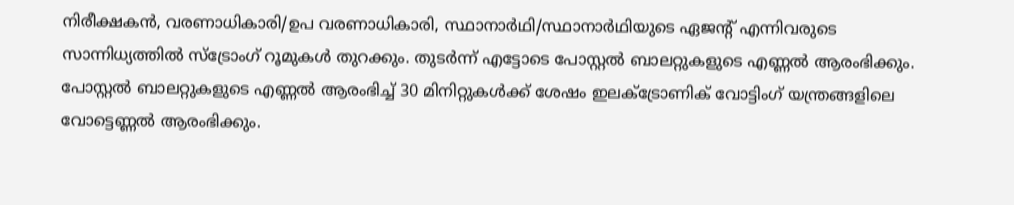നിരീക്ഷകൻ, വരണാധികാരി/ഉപ വരണാധികാരി, സ്ഥാനാർഥി/സ്ഥാനാർഥിയുടെ ഏജന്‍റ് എന്നിവരുടെ സാന്നിധ്യത്തിൽ സ്‌ട്രോംഗ് റൂമുകൾ തുറക്കും. തുടർന്ന് എട്ടോടെ പോസ്റ്റൽ ബാലറ്റുകളുടെ എണ്ണൽ ആരംഭിക്കും. പോസ്റ്റൽ ബാലറ്റുകളുടെ എണ്ണൽ ആരംഭിച്ച് 30 മിനിറ്റുകൾക്ക് ശേഷം ഇലക്‌ട്രോണിക് വോട്ടിംഗ് യന്ത്രങ്ങളിലെ വോട്ടെണ്ണൽ ആരംഭിക്കും.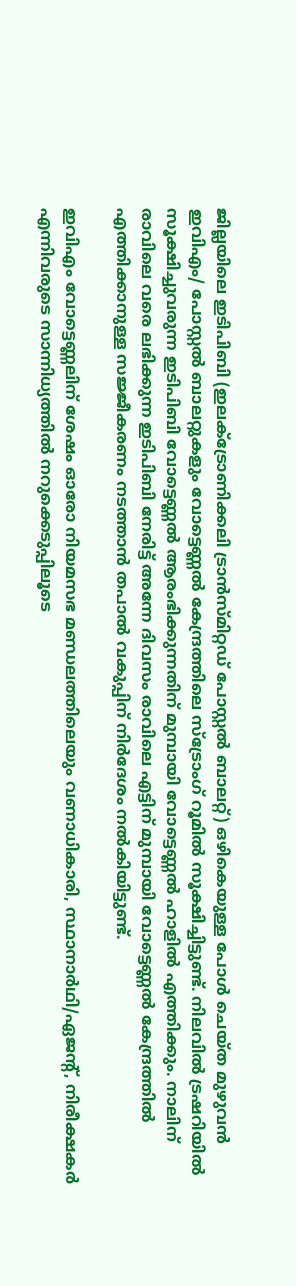ജില്ലയിലെ ഇടിപിബി (ഇലക്‌ട്രോണിക്കലി ട്രാൻസ്മിറ്റഡ് പോസ്റ്റൽ ബാലറ്റ്) ഒഴികെയുള്ള പോൾ ചെയ്ത മുഴുവൻ ഇവിഎം/ പോസ്റ്റൽ ബാലറ്റുകളും വോട്ടെണ്ണൽ കേന്ദ്രത്തിലെ സ്ട്രോംഗ് റൂമിൽ സൂക്ഷിച്ചിട്ടുണ്ട്. നിലവിൽ ട്രഷറിയിൽ സൂക്ഷിച്ചുവരുന്ന ഇടിപിബി വോട്ടെണ്ണൽ ആരംഭിക്കുന്നതിന് മുമ്പായി വോട്ടെണ്ണൽ ഹാളിൽ എത്തിക്കും. നാലിന് രാവിലെ വരെ ലഭിക്കുന്ന ഇടിപിബി നേരിട്ട് അന്നേ ദിവസം രാവിലെ എട്ടിന് മുമ്പായി വോട്ടെണ്ണൽ കേന്ദ്രത്തിൽ എത്തിക്കാനുള്ള സജ്ജീകരണം നടത്താൻ തപാൽ വകുപ്പിന് നിർദേശം നൽകിയിട്ടുണ്ട്.

ഇവിഎം വോട്ടെണ്ണലിന് ശേഷം ഓരോ നിയമസഭ മണ്ഡലത്തിലെയും വണാധികാരി, സ്ഥാനാർഥി/ഏജന്‍റ്, നിരീക്ഷകർ എന്നിവരുടെ സാന്നിധ്യത്തിൽ നറുക്കെടുപ്പിലൂടെ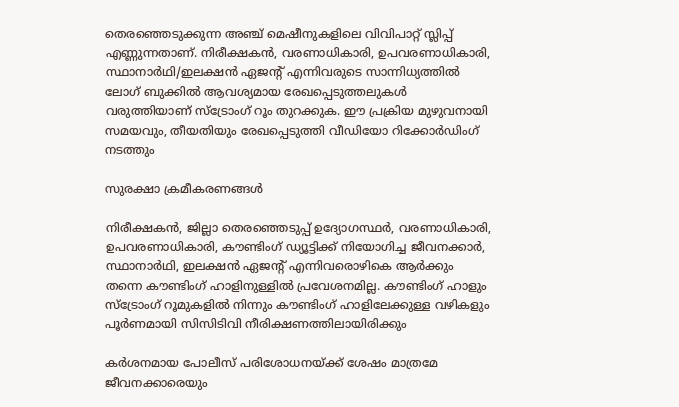തെരഞ്ഞെടുക്കുന്ന അഞ്ച് മെഷീനുകളിലെ വിവിപാറ്റ് സ്ലിപ്പ് എണ്ണുന്നതാണ്. നിരീക്ഷകൻ, വരണാധികാരി, ഉപവരണാധികാരി, സ്ഥാനാർഥി/ഇലക്ഷൻ ഏജന്‍റ് എന്നിവരുടെ സാന്നിധ്യത്തിൽ ലോഗ് ബുക്കിൽ ആവശ്യമായ രേഖപ്പെടുത്തലുകൾ വരുത്തിയാണ് സ്‌ട്രോംഗ് റൂം തുറക്കുക. ഈ പ്രക്രിയ മുഴുവനായി സമയവും, തീയതിയും രേഖപ്പെടുത്തി വീഡിയോ റിക്കോർഡിംഗ് നടത്തും

സുരക്ഷാ ക്രമീകരണങ്ങൾ

നിരീക്ഷകൻ, ജില്ലാ തെരഞ്ഞെടുപ്പ് ഉദ്യോഗസ്ഥർ, വരണാധികാരി, ഉപവരണാധികാരി, കൗണ്ടിംഗ് ഡ്യൂട്ടിക്ക് നിയോഗിച്ച ജീവനക്കാർ, സ്ഥാനാർഥി, ഇലക്ഷൻ ഏജന്‍റ് എന്നിവരൊഴികെ ആർക്കും തന്നെ കൗണ്ടിംഗ് ഹാളിനുള്ളിൽ പ്രവേശനമില്ല. കൗണ്ടിംഗ് ഹാളും സ്‌ട്രോംഗ് റൂമുകളിൽ നിന്നും കൗണ്ടിംഗ് ഹാളിലേക്കുള്ള വഴികളും പൂർണമായി സിസിടിവി നീരിക്ഷണത്തിലായിരിക്കും

കർശനമായ പോലീസ് പരിശോധനയ്ക്ക് ശേഷം മാത്രമേ ജീവനക്കാരെയും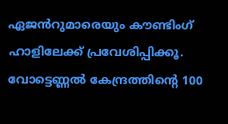ഏജൻറുമാരെയും കൗണ്ടിംഗ് ഹാളിലേക്ക് പ്രവേശിപ്പിക്കൂ. വോട്ടെണ്ണൽ കേന്ദ്രത്തിന്‍റെ 100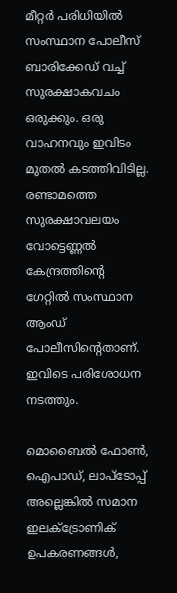മീറ്റർ പരിധിയിൽ സംസ്ഥാന പോലീസ് ബാരിക്കേഡ് വച്ച് സുരക്ഷാകവചം ഒരുക്കും. ഒരു വാഹനവും ഇവിടം മുതൽ കടത്തിവിടില്ല. രണ്ടാമത്തെ സുരക്ഷാവലയം വോട്ടെണ്ണൽ കേന്ദ്രത്തിന്‍റെ ഗേറ്റിൽ സംസ്ഥാന ആംഡ് പോലീസിന്‍റെതാണ്. ഇവിടെ പരിശോധന നടത്തും.

മൊബൈൽ ഫോൺ, ഐപാഡ്, ലാപ്ടോപ്പ് അല്ലെങ്കിൽ സമാന ഇലക്ട്രോണിക് ഉപകരണങ്ങൾ,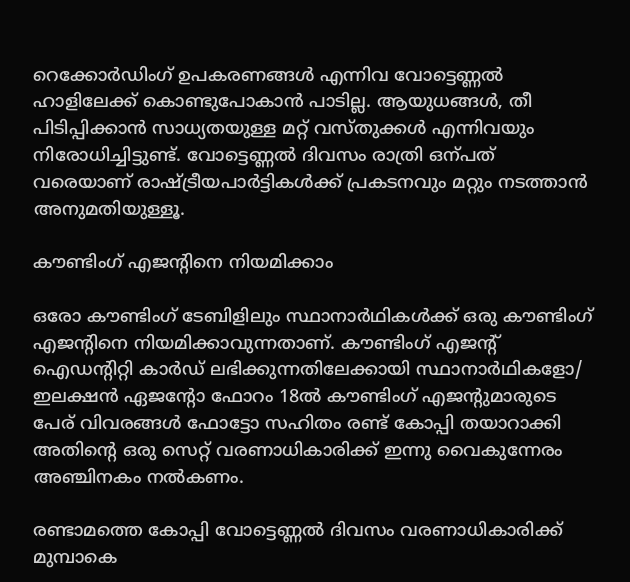റെക്കോർഡിംഗ് ഉപകരണങ്ങൾ എന്നിവ വോട്ടെണ്ണൽ ഹാളിലേക്ക് കൊണ്ടുപോകാൻ പാടില്ല. ആയുധങ്ങൾ, തീ പിടിപ്പിക്കാൻ സാധ്യതയുള്ള മറ്റ് വസ്തുക്കൾ എന്നിവയും നിരോധിച്ചിട്ടുണ്ട്. വോട്ടെണ്ണൽ ദിവസം രാത്രി ഒന്പത് വരെയാണ് രാഷ്ട്രീയപാർട്ടികൾക്ക് പ്രകടനവും മറ്റും നടത്താൻ അനുമതിയുള്ളൂ.

കൗണ്ടിംഗ് എജന്‍റിനെ നിയമിക്കാം

ഒരോ കൗണ്ടിംഗ് ടേബിളിലും സ്ഥാനാർഥികൾക്ക് ഒരു കൗണ്ടിംഗ് എജന്‍റിനെ നിയമിക്കാവുന്നതാണ്. കൗണ്ടിംഗ് എജന്‍റ് ഐഡന്‍റിറ്റി കാർഡ് ലഭിക്കുന്നതിലേക്കായി സ്ഥാനാർഥികളോ/ ഇലക്ഷൻ ഏജന്‍റോ ഫോറം 18ൽ കൗണ്ടിംഗ് എജന്‍റുമാരുടെ പേര് വിവരങ്ങൾ ഫോട്ടോ സഹിതം രണ്ട് കോപ്പി തയാറാക്കി അതിന്‍റെ ഒരു സെറ്റ് വരണാധികാരിക്ക് ഇന്നു വൈകുന്നേരം അഞ്ചിനകം നൽകണം.

രണ്ടാമത്തെ കോപ്പി വോട്ടെണ്ണൽ ദിവസം വരണാധികാരിക്ക് മുമ്പാകെ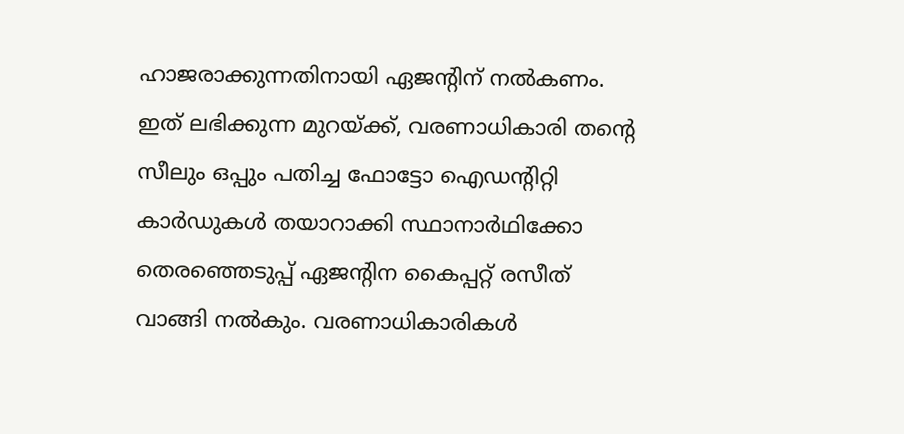ഹാജരാക്കുന്നതിനായി ഏജന്‍റിന് നൽകണം. ഇത് ലഭിക്കുന്ന മുറയ്ക്ക്, വരണാധികാരി തന്‍റെ സീലും ഒപ്പും പതിച്ച ഫോട്ടോ ഐഡന്‍റിറ്റി കാർഡുകൾ തയാറാക്കി സ്ഥാനാർഥിക്കോ തെരഞ്ഞെടുപ്പ് ഏജന്‍റിന കൈപ്പറ്റ് രസീത് വാങ്ങി നൽകും. വരണാധികാരികൾ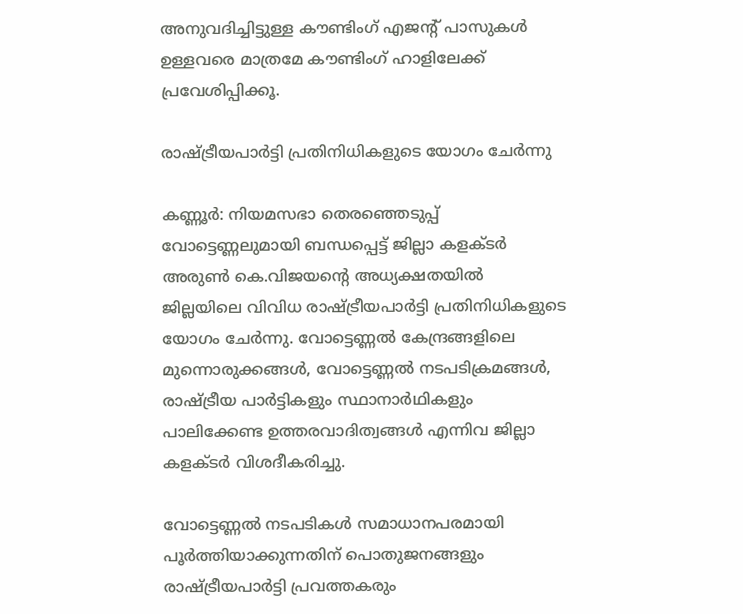അനുവദിച്ചിട്ടുള്ള കൗണ്ടിംഗ് എജന്‍റ് പാസുകൾ ഉള്ളവരെ മാത്രമേ കൗണ്ടിംഗ് ഹാളിലേക്ക് പ്രവേശിപ്പിക്കൂ.

രാഷ്‌ട്രീയപാർട്ടി പ്രതിനിധികളുടെ യോഗം ചേർന്നു

കണ്ണൂർ: നിയമസഭാ തെരഞ്ഞെടുപ്പ് വോട്ടെണ്ണലുമായി ബന്ധപ്പെട്ട് ജില്ലാ കളക്ടർ അരുൺ കെ.വിജയന്‍റെ അധ്യക്ഷതയിൽ ജില്ലയിലെ വിവിധ രാഷ്ട്രീയപാർട്ടി പ്രതിനിധികളുടെ യോഗം ചേർന്നു. വോട്ടെണ്ണൽ കേന്ദ്രങ്ങളിലെ മുന്നൊരുക്കങ്ങൾ, വോട്ടെണ്ണൽ നടപടിക്രമങ്ങൾ, രാഷ്ട്രീയ പാർട്ടികളും സ്ഥാനാർഥികളും പാലിക്കേണ്ട ഉത്തരവാദിത്വങ്ങൾ എന്നിവ ജില്ലാ കളക്ടർ വിശദീകരിച്ചു.

വോട്ടെണ്ണൽ നടപടികൾ സമാധാനപരമായി പൂർത്തിയാക്കുന്നതിന് പൊതുജനങ്ങളും രാഷ്ട്രീയപാർട്ടി പ്രവത്തകരും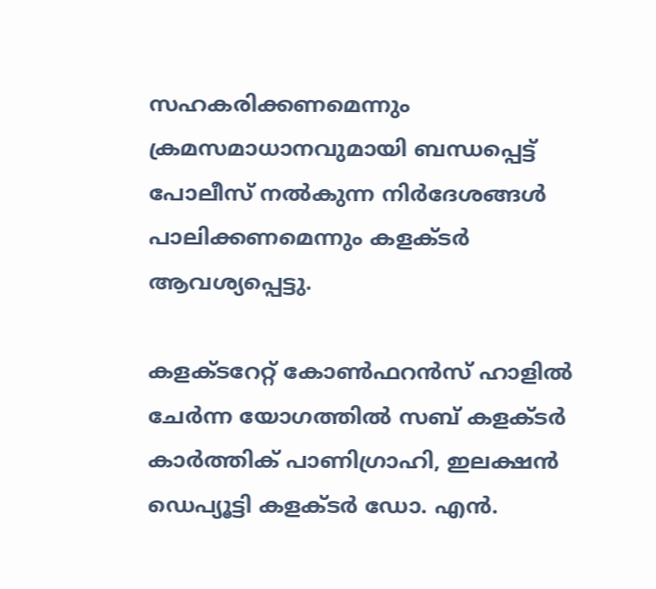സഹകരിക്കണമെന്നും ക്രമസമാധാനവുമായി ബന്ധപ്പെട്ട് പോലീസ് നൽകുന്ന നിർദേശങ്ങൾ പാലിക്കണമെന്നും കളക്ടർ ആവശ്യപ്പെട്ടു.

കളക്ടറേറ്റ് കോൺഫറൻസ് ഹാളിൽ ചേർന്ന യോഗത്തിൽ സബ് കളക്ടർ കാർത്തിക് പാണിഗ്രാഹി, ഇലക്ഷൻ ഡെപ്യൂട്ടി കളക്ടർ ഡോ. എൻ.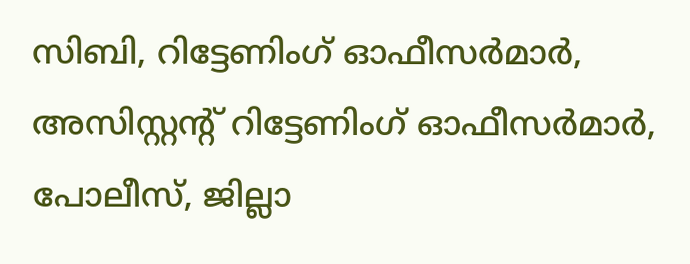സിബി, റിട്ടേണിംഗ് ഓഫീസർമാർ, അസിസ്റ്റന്‍റ് റിട്ടേണിംഗ് ഓഫീസർമാർ, പോലീസ്, ജില്ലാ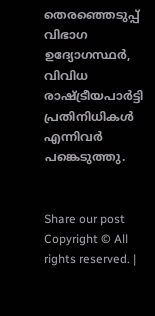തെരഞ്ഞെടുപ്പ് വിഭാഗ ഉദ്യോഗസ്ഥർ, വിവിധ രാഷ്ട്രീയപാർട്ടി പ്രതിനിധികൾ എന്നിവർ പങ്കെടുത്തു.


Share our post
Copyright © All rights reserved. |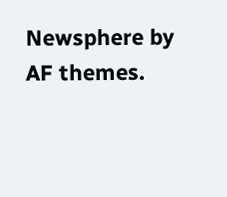Newsphere by AF themes.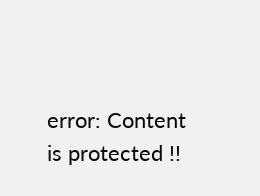error: Content is protected !!